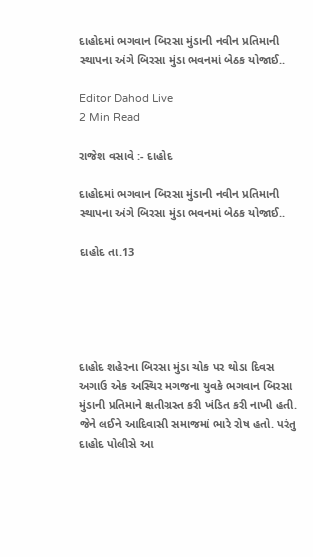દાહોદમાં ભગવાન બિરસા મુંડાની નવીન પ્રતિમાની સ્થાપના અંગે બિરસા મુંડા ભવનમાં બેઠક યોજાઈ..

Editor Dahod Live
2 Min Read

રાજેશ વસાવે :- દાહોદ

દાહોદમાં ભગવાન બિરસા મુંડાની નવીન પ્રતિમાની સ્થાપના અંગે બિરસા મુંડા ભવનમાં બેઠક યોજાઈ..

દાહોદ તા.13





દાહોદ શહેરના બિરસા મુંડા ચોક પર થોડા દિવસ અગાઉ એક અસ્થિર મગજના યુવકે ભગવાન બિરસા મુંડાની પ્રતિમાને ક્ષતીગ્રસ્ત કરી ખંડિત કરી નાખી હતી. જેને લઈને આદિવાસી સમાજમાં ભારે રોષ હતો. પરંતુ દાહોદ પોલીસે આ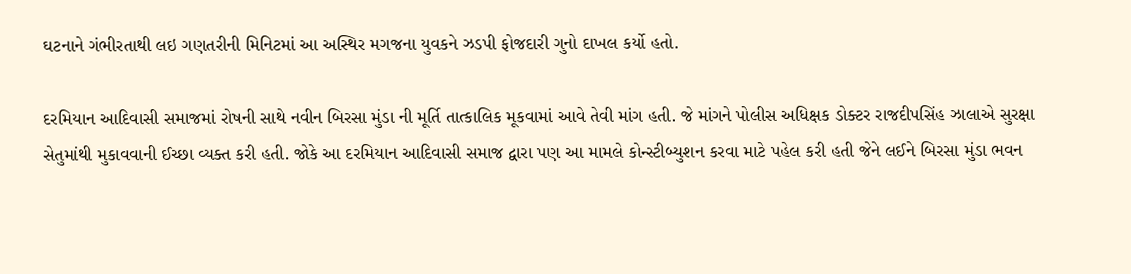ઘટનાને ગંભીરતાથી લઇ ગણતરીની મિનિટમાં આ અસ્થિર મગજના યુવકને ઝડપી ફોજદારી ગુનો દાખલ કર્યો હતો.

દરમિયાન આદિવાસી સમાજમાં રોષની સાથે નવીન બિરસા મુંડા ની મૂર્તિ તાત્કાલિક મૂકવામાં આવે તેવી માંગ હતી. જે માંગને પોલીસ અધિક્ષક ડોક્ટર રાજદીપસિંહ ઝાલાએ સુરક્ષા સેતુમાંથી મુકાવવાની ઈચ્છા વ્યક્ત કરી હતી. જોકે આ દરમિયાન આદિવાસી સમાજ દ્વારા પણ આ મામલે કોન્સ્ટીબ્યુશન કરવા માટે પહેલ કરી હતી જેને લઈને બિરસા મુંડા ભવન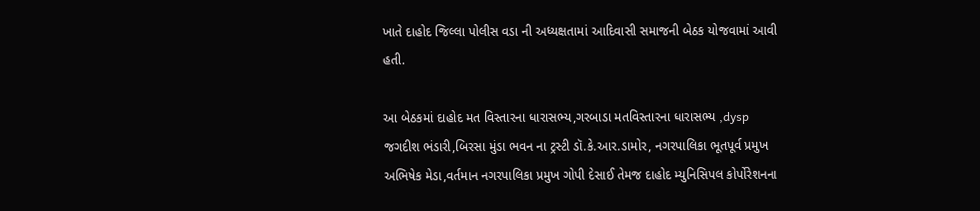ખાતે દાહોદ જિલ્લા પોલીસ વડા ની અધ્યક્ષતામાં આદિવાસી સમાજની બેઠક યોજવામાં આવી હતી.

આ બેઠકમાં દાહોદ મત વિસ્તારના ધારાસભ્ય,ગરબાડા મતવિસ્તારના ધારાસભ્ય ,dysp જગદીશ ભંડારી,બિરસા મુંડા ભવન ના ટ્રસ્ટી ડૉ.કે.આર.ડામોર, નગરપાલિકા ભૂતપૂર્વ પ્રમુખ અભિષેક મેડા,વર્તમાન નગરપાલિકા પ્રમુખ ગોપી દેસાઈ તેમજ દાહોદ મ્યુનિસિપલ કોર્પોરેશનના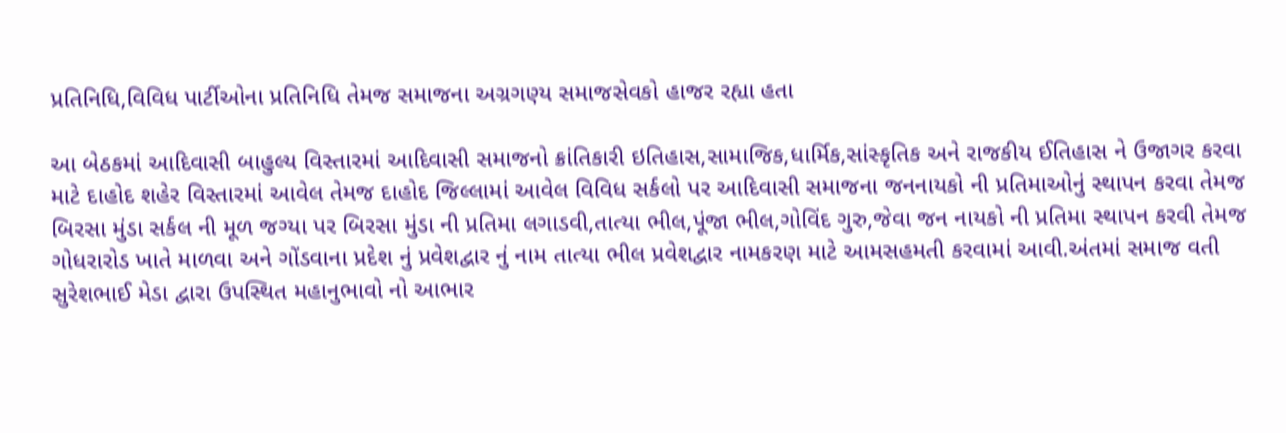પ્રતિનિધિ,વિવિધ પાર્ટીઓના પ્રતિનિધિ તેમજ સમાજના અગ્રગણ્ય સમાજસેવકો હાજર રહ્યા હતા

આ બેઠકમાં આદિવાસી બાહુલ્ય વિસ્તારમાં આદિવાસી સમાજનો ક્રાંતિકારી ઇતિહાસ,સામાજિક,ધાર્મિક,સાંસ્કૃતિક અને રાજકીય ઈતિહાસ ને ઉજાગર કરવા માટે દાહોદ શહેર વિસ્તારમાં આવેલ તેમજ દાહોદ જિલ્લામાં આવેલ વિવિધ સર્કલો પર આદિવાસી સમાજના જનનાયકો ની પ્રતિમાઓનું સ્થાપન કરવા તેમજ બિરસા મુંડા સર્કલ ની મૂળ જગ્યા પર બિરસા મુંડા ની પ્રતિમા લગાડવી,તાત્યા ભીલ,પૂંજા ભીલ,ગોવિંદ ગુરુ,જેવા જન નાયકો ની પ્રતિમા સ્થાપન કરવી તેમજ ગોધરારોડ ખાતે માળવા અને ગોંડવાના પ્રદેશ નું પ્રવેશદ્વાર નું નામ તાત્યા ભીલ પ્રવેશદ્વાર નામકરણ માટે આમસહમતી કરવામાં આવી.અંતમાં સમાજ વતી સુરેશભાઈ મેડા દ્વારા ઉપસ્થિત મહાનુભાવો નો આભાર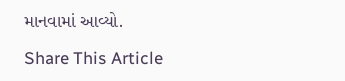માનવામાં આવ્યો.

Share This Article